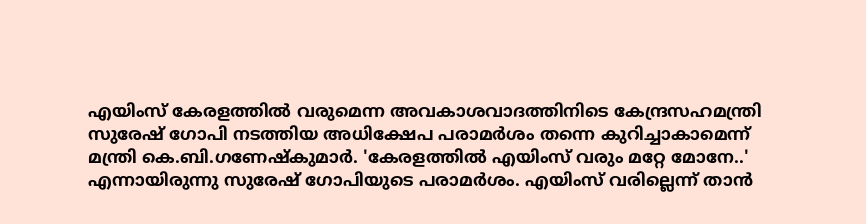എയിംസ് കേരളത്തില്‍ വരുമെന്ന അവകാശവാദത്തിനിടെ കേന്ദ്രസഹമന്ത്രി സുരേഷ് ഗോപി നടത്തിയ അധിക്ഷേപ പരാമര്‍ശം തന്നെ കുറിച്ചാകാമെന്ന് മന്ത്രി കെ.ബി.ഗണേഷ്കുമാര്‍. 'കേരളത്തില്‍ എയിംസ് വരും മറ്റേ മോനേ..' എന്നായിരുന്നു സുരേഷ് ഗോപിയുടെ പരാമര്‍ശം. എയിംസ് വരില്ലെന്ന് താന്‍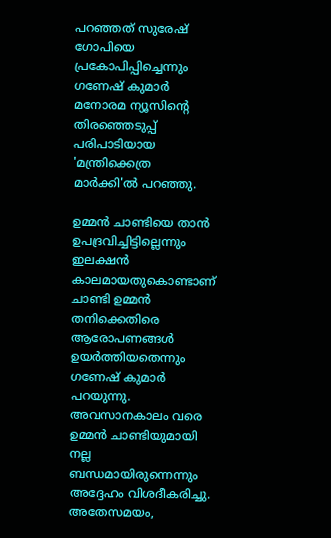പറഞ്ഞത് സുരേഷ് ഗോപിയെ പ്രകോപിപ്പിച്ചെന്നും ഗണേഷ് കുമാര്‍ മനോരമ ന്യൂസിന്‍റെ തിരഞ്ഞെടുപ്പ് പരിപാടിയായ 'മന്ത്രിക്കെത്ര മാര്‍ക്കി'ല്‍ പറഞ്ഞു.

ഉമ്മന്‍ ചാണ്ടിയെ താന്‍ ഉപദ്രവിച്ചിട്ടില്ലെന്നും ഇലക്ഷന്‍ കാലമായതുകൊണ്ടാണ് ചാണ്ടി ഉമ്മന്‍ തനിക്കെതിരെ  ആരോപണങ്ങള്‍ ഉയര്‍ത്തിയതെന്നും ഗണേഷ് കുമാര്‍ പറയുന്നു.  അവസാനകാലം വരെ ഉമ്മന്‍ ചാണ്ടിയുമായി നല്ല ബന്ധമായിരുന്നെന്നും അദ്ദേഹം വിശദീകരിച്ചു. അതേസമയം,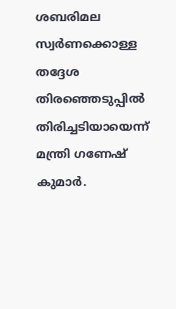ശബരിമല സ്വര്‍ണക്കൊള്ള തദ്ദേശ തിരഞ്ഞെടുപ്പില്‍ തിരിച്ചടിയായെന്ന് മന്ത്രി ഗണേഷ് കുമാര്‍.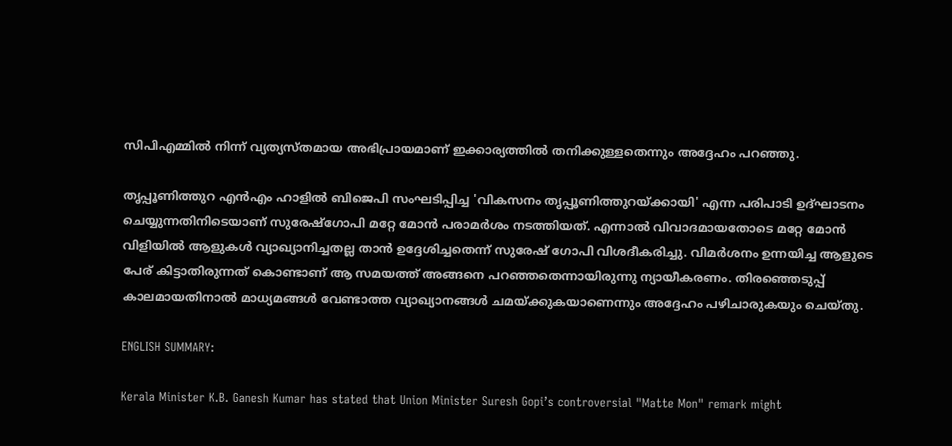സിപിഎമ്മില്‍ നിന്ന് വ്യത്യസ്തമായ അഭിപ്രായമാണ് ഇക്കാര്യത്തില്‍ തനിക്കുള്ളതെന്നും അദ്ദേഹം പറഞ്ഞു.

തൃപ്പൂണിത്തുറ എന്‍എം ഹാളില്‍ ബിജെപി സംഘടിപ്പിച്ച 'വികസനം തൃപ്പൂണിത്തുറയ്ക്കായി' എന്ന പരിപാടി ഉദ്ഘാടനം ചെയ്യുന്നതിനിടെയാണ് സുരേഷ്ഗോപി മറ്റേ മോന്‍ പരാമര്‍ശം നടത്തിയത്. എന്നാല്‍ വിവാദമായതോടെ മറ്റേ മോന്‍ വിളിയില്‍ ആളുകള്‍ വ്യാഖ്യാനിച്ചതല്ല താന്‍ ഉദ്ദേശിച്ചതെന്ന് സുരേഷ് ഗോപി വിശദീകരിച്ചു. വിമര്‍ശനം ഉന്നയിച്ച ആളുടെ പേര് കിട്ടാതിരുന്നത് കൊണ്ടാണ് ആ സമയത്ത് അങ്ങനെ പറഞ്ഞതെന്നായിരുന്നു ന്യായീകരണം. തിരഞ്ഞെടുപ്പ് കാലമായതിനാല്‍ മാധ്യമങ്ങള്‍ വേണ്ടാത്ത വ്യാഖ്യാനങ്ങള്‍ ചമയ്ക്കുകയാണെന്നും അദ്ദേഹം പഴിചാരുകയും ചെയ്തു.

ENGLISH SUMMARY:

Kerala Minister K.B. Ganesh Kumar has stated that Union Minister Suresh Gopi’s controversial "Matte Mon" remark might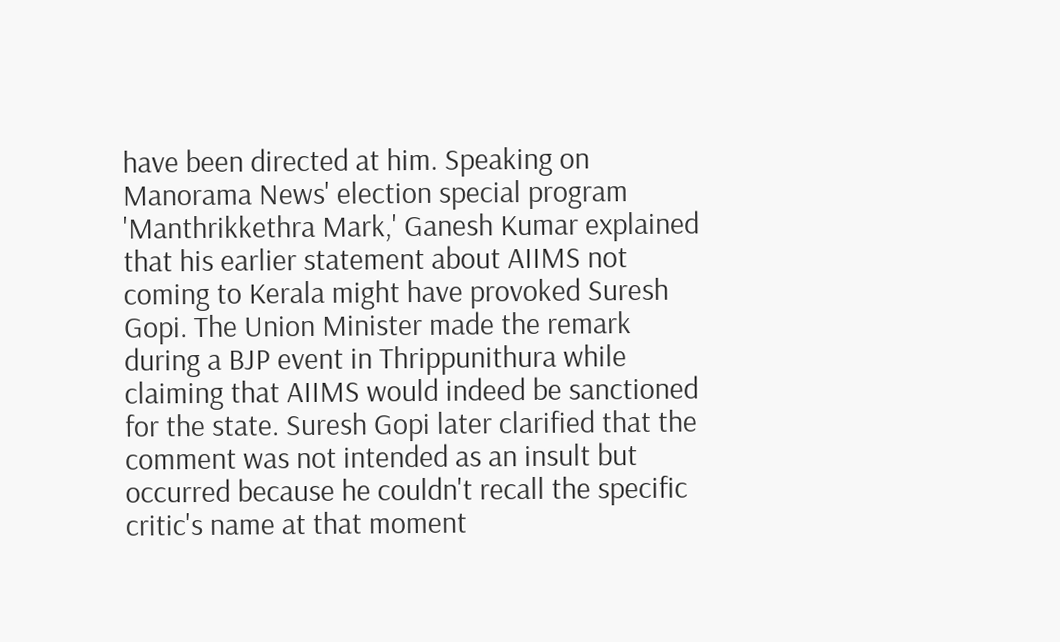have been directed at him. Speaking on Manorama News' election special program 'Manthrikkethra Mark,' Ganesh Kumar explained that his earlier statement about AIIMS not coming to Kerala might have provoked Suresh Gopi. The Union Minister made the remark during a BJP event in Thrippunithura while claiming that AIIMS would indeed be sanctioned for the state. Suresh Gopi later clarified that the comment was not intended as an insult but occurred because he couldn't recall the specific critic's name at that moment